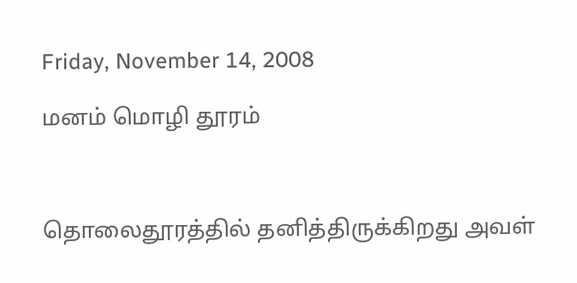Friday, November 14, 2008

மனம் மொழி தூரம்



தொலைதூரத்தில் தனித்திருக்கிறது அவள்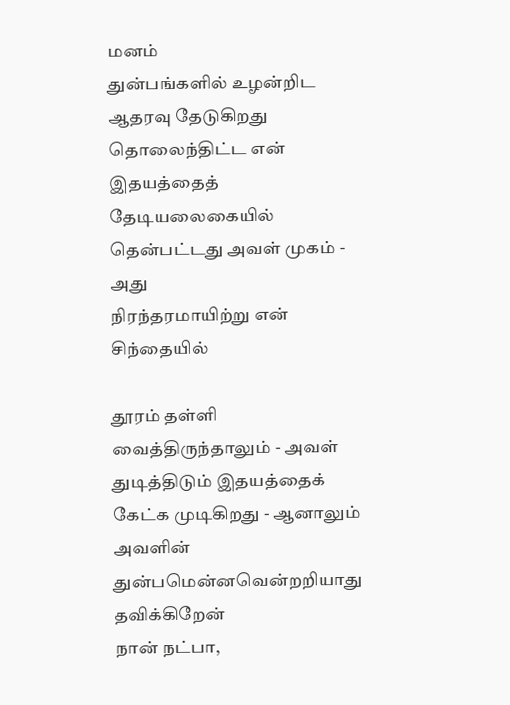மனம்
துன்பங்களில் உழன்றிட ஆதரவு தேடுகிறது
தொலைந்திட்ட என் இதயத்தைத் தேடியலைகையில்
தென்பட்டது அவள் முகம் - அது
நிரந்தரமாயிற்று என் சிந்தையில்

தூரம் தள்ளி வைத்திருந்தாலும் - அவள்
துடித்திடும் இதயத்தைக் கேட்க முடிகிறது - ஆனாலும்
அவளின் துன்பமென்னவென்றறியாது தவிக்கிறேன்
நான் நட்பா,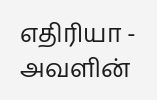எதிரியா - அவளின்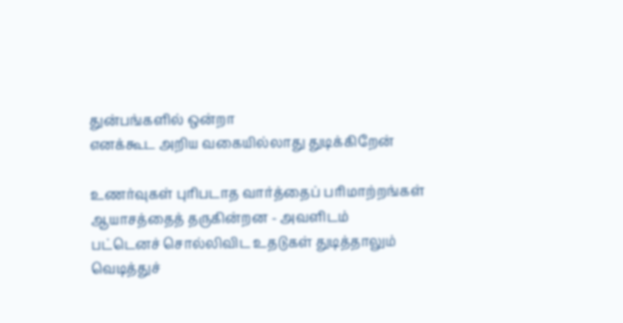துன்பங்களில் ஒன்றா
எனக்கூட அறிய வகையில்லாது துடிக்கிறேன்

உணர்வுகள் புரிபடாத வார்த்தைப் பரிமாற்றங்கள்
ஆயாசத்தைத் தருகின்றன - அவளிடம்
பட்டெனச் சொல்லிவிட உதடுகள் துடித்தாலும்
வெடித்துச்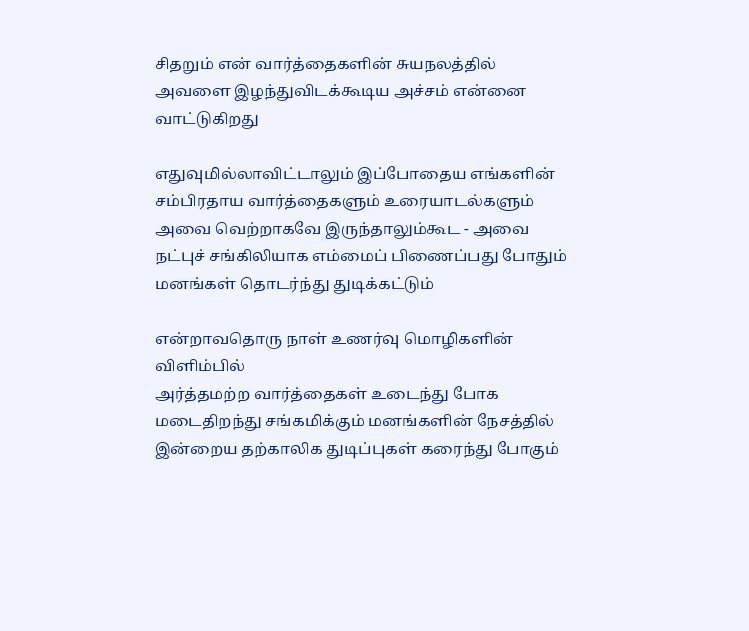சிதறும் என் வார்த்தைகளின் சுயநலத்தில்
அவளை இழந்துவிடக்கூடிய அச்சம் என்னை வாட்டுகிறது

எதுவுமில்லாவிட்டாலும் இப்போதைய எங்களின்
சம்பிரதாய வார்த்தைகளும் உரையாடல்களும்
அவை வெற்றாகவே இருந்தாலும்கூட - அவை
நட்புச் சங்கிலியாக எம்மைப் பிணைப்பது போதும்
மனங்கள் தொடர்ந்து துடிக்கட்டும்

என்றாவதொரு நாள் உணர்வு மொழிகளின் விளிம்பில்
அர்த்தமற்ற வார்த்தைகள் உடைந்து போக
மடைதிறந்து சங்கமிக்கும் மனங்களின் நேசத்தில்
இன்றைய தற்காலிக துடிப்புகள் கரைந்து போகும்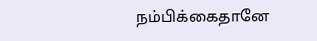நம்பிக்கைதானே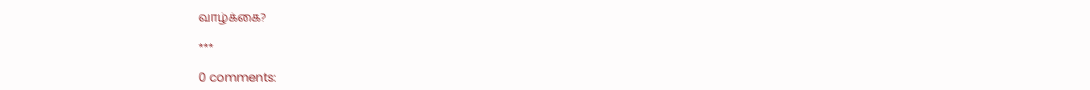வாழ்க்கை?

***

0 comments: